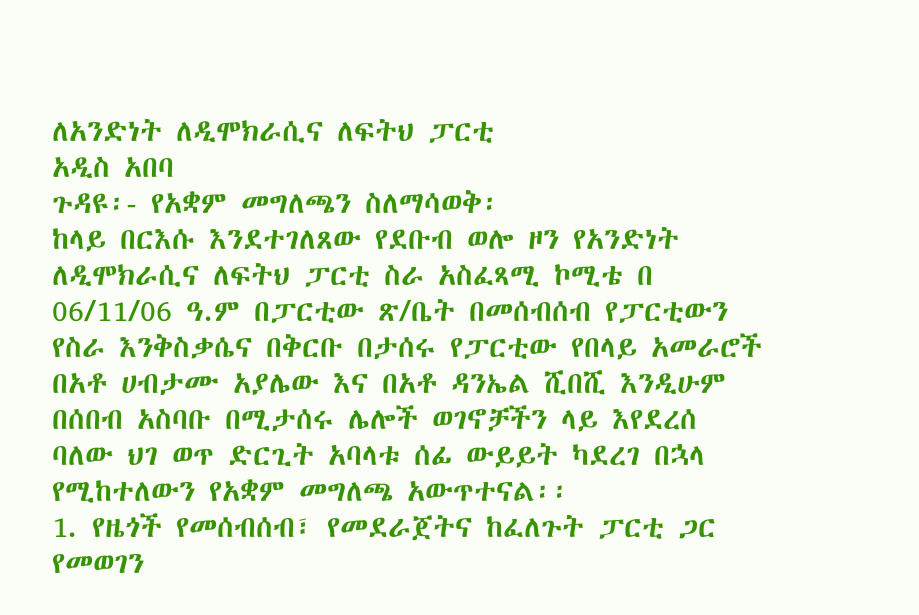ለአንድነት ለዲሞክራሲና ለፍትህ ፓርቲ
አዲስ አበባ
ጉዳዩ፡- የአቋም መግለጫን ስለማሳወቅ፡
ከላይ በርእሱ እንደተገለጸው የደቡብ ወሎ ዞን የአንድነት ለዲሞክራሲና ለፍትህ ፓርቲ ስራ አስፈጻሚ ኮሚቴ በ 06/11/06 ዓ.ም በፓርቲው ጽ/ቤት በመሰብሰብ የፓርቲውን የስራ እንቅስቃሴና በቅርቡ በታሰሩ የፓርቲው የበላይ አመራሮች በአቶ ሀብታሙ አያሌው እና በአቶ ዳንኤል ሺበሺ እንዲሁም በሰበብ አስባቡ በሚታሰሩ ሌሎች ወገኖቻችን ላይ እየደረሰ ባለው ህገ ወጥ ድርጊት አባላቱ ሰፊ ውይይት ካደረገ በኋላ የሚከተለውን የአቋም መግለጫ አውጥተናል፡፡
1. የዜጎች የመሰብሰብ፣ የመደራጀትና ከፈለጉት ፓርቲ ጋር የመወገን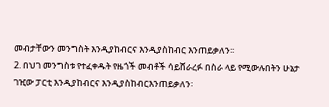መብታቸውን መንግስት እንዲያከብርና እንዲያስከብር እንጠይቃለን፡፡
2. በህገ መንግስቱ የተፈቀዱት የዜጎች መብቶች ሳይሸራረፉ በስራ ላይ የሚውሉበትን ሁኔታ ገዢው ፓርቲ እንዲያከብርና እንዲያስከብርእንጠይቃለን፡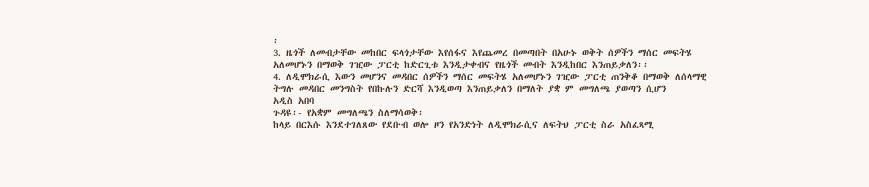፡
3. ዜጎች ለመብታቸው መከበር ፍላጎታቸው እየሰፋና እየጨመረ በመጣበት በአሁኑ ወቅት ሰዎችን ማሰር መፍትሄ አለመሆኑን በማወቅ ገዢው ፓርቲ ከድርጊቱ እንዲታቀብና የዜጎች መብት እንዲከበር እንጠይቃለን፡፡
4. ለዲሞክራሲ እውን መሆንና መዳበር ሰዎችን ማሰር መፍትሄ አለመሆኑን ገዢው ፓርቲ ጠንቅቆ በማወቅ ለሰላማዊ ትግሉ መዳበር መንግስት የበኩሉን ድርሻ እንዲወጣ እንጠይቃለን በማለት ያቋ ም መግለጫ ያወጣን ሲሆን
አዲስ አበባ
ጉዳዩ፡- የአቋም መግለጫን ስለማሳወቅ፡
ከላይ በርእሱ እንደተገለጸው የደቡብ ወሎ ዞን የአንድነት ለዲሞክራሲና ለፍትህ ፓርቲ ስራ አስፈጻሚ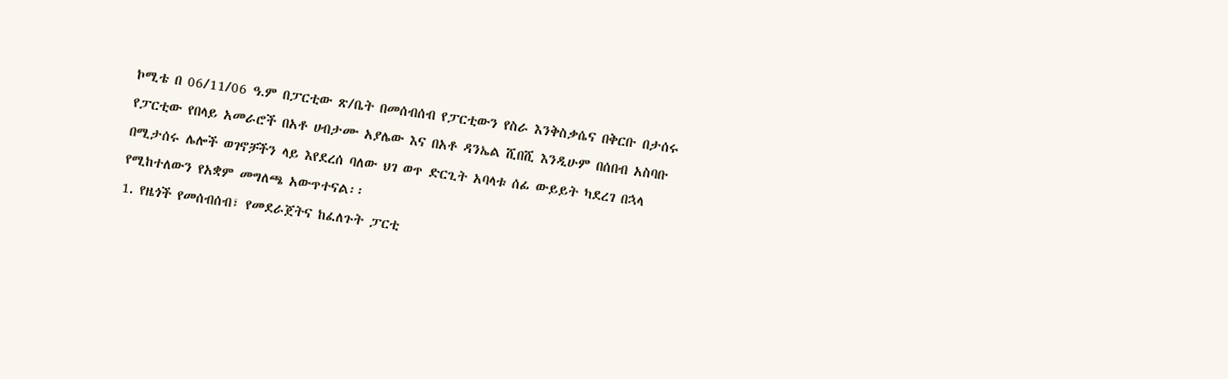ኮሚቴ በ 06/11/06 ዓ.ም በፓርቲው ጽ/ቤት በመሰብሰብ የፓርቲውን የስራ እንቅስቃሴና በቅርቡ በታሰሩ የፓርቲው የበላይ አመራሮች በአቶ ሀብታሙ አያሌው እና በአቶ ዳንኤል ሺበሺ እንዲሁም በሰበብ አስባቡ በሚታሰሩ ሌሎች ወገኖቻችን ላይ እየደረሰ ባለው ህገ ወጥ ድርጊት አባላቱ ሰፊ ውይይት ካደረገ በኋላ የሚከተለውን የአቋም መግለጫ አውጥተናል፡፡
1. የዜጎች የመሰብሰብ፣ የመደራጀትና ከፈለጉት ፓርቲ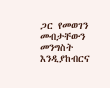ጋር የመወገን መብታቸውን መንግስት እንዲያከብርና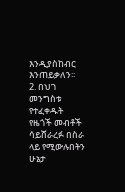እንዲያስከብር እንጠይቃለን፡፡
2. በህገ መንግስቱ የተፈቀዱት የዜጎች መብቶች ሳይሸራረፉ በስራ ላይ የሚውሉበትን ሁኔታ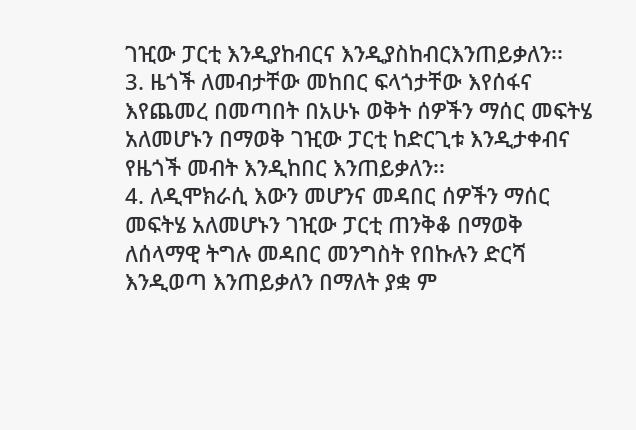ገዢው ፓርቲ እንዲያከብርና እንዲያስከብርእንጠይቃለን፡፡
3. ዜጎች ለመብታቸው መከበር ፍላጎታቸው እየሰፋና እየጨመረ በመጣበት በአሁኑ ወቅት ሰዎችን ማሰር መፍትሄ አለመሆኑን በማወቅ ገዢው ፓርቲ ከድርጊቱ እንዲታቀብና የዜጎች መብት እንዲከበር እንጠይቃለን፡፡
4. ለዲሞክራሲ እውን መሆንና መዳበር ሰዎችን ማሰር መፍትሄ አለመሆኑን ገዢው ፓርቲ ጠንቅቆ በማወቅ ለሰላማዊ ትግሉ መዳበር መንግስት የበኩሉን ድርሻ እንዲወጣ እንጠይቃለን በማለት ያቋ ም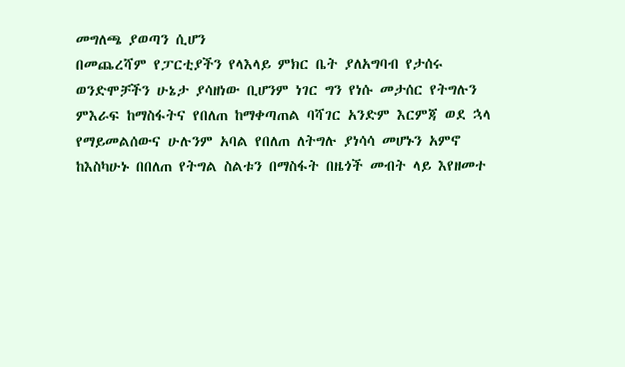መግለጫ ያወጣን ሲሆን
በመጨረሻም የፓርቲያችን የላእላይ ምክር ቤት ያለአግባብ የታሰሩ ወንድሞቻችን ሁኔታ ያሳዘነው ቢሆንም ነገር ግን የነሱ መታሰር የትግሉን ምእራፍ ከማስፋትና የበለጠ ከማቀጣጠል ባሻገር አንድም እርምጃ ወደ ኋላ የማይመልሰውና ሁሉንም አባል የበለጠ ለትግሉ ያነሳሳ መሆኑን አምኖ ከእስካሁኑ በበለጠ የትግል ስልቱን በማስፋት በዜጎች መብት ላይ እየዘመተ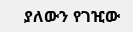ያለውን የገዢው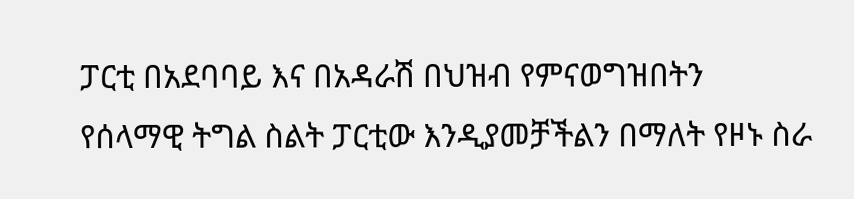ፓርቲ በአደባባይ እና በአዳራሽ በህዝብ የምናወግዝበትን የሰላማዊ ትግል ስልት ፓርቲው እንዲያመቻችልን በማለት የዞኑ ስራ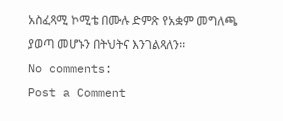አስፈጻሚ ኮሚቴ በሙሉ ድምጽ የአቋም መግለጫ ያወጣ መሆኑን በትህትና እንገልጻለን፡፡
No comments:
Post a Comment